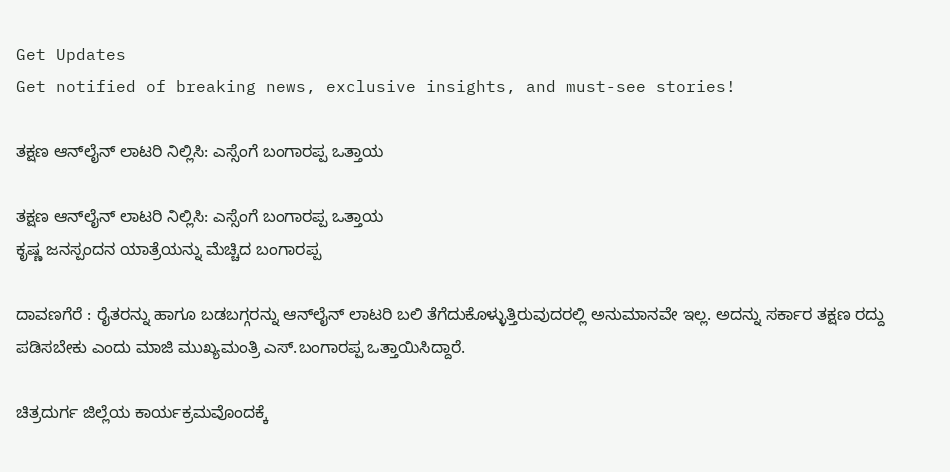Get Updates
Get notified of breaking news, exclusive insights, and must-see stories!

ತಕ್ಷಣ ಆನ್‌ಲೈನ್‌ ಲಾಟರಿ ನಿಲ್ಲಿಸಿ: ಎಸ್ಸೆಂಗೆ ಬಂಗಾರಪ್ಪ ಒತ್ತಾಯ

ತಕ್ಷಣ ಆನ್‌ಲೈನ್‌ ಲಾಟರಿ ನಿಲ್ಲಿಸಿ: ಎಸ್ಸೆಂಗೆ ಬಂಗಾರಪ್ಪ ಒತ್ತಾಯ
ಕೃಷ್ಣ ಜನಸ್ಪಂದನ ಯಾತ್ರೆಯನ್ನು ಮೆಚ್ಚಿದ ಬಂಗಾರಪ್ಪ

ದಾವಣಗೆರೆ : ರೈತರನ್ನು ಹಾಗೂ ಬಡಬಗ್ಗರನ್ನು ಆನ್‌ಲೈನ್‌ ಲಾಟರಿ ಬಲಿ ತೆಗೆದುಕೊಳ್ಳುತ್ತಿರುವುದರಲ್ಲಿ ಅನುಮಾನವೇ ಇಲ್ಲ. ಅದನ್ನು ಸರ್ಕಾರ ತಕ್ಷಣ ರದ್ದು ಪಡಿಸಬೇಕು ಎಂದು ಮಾಜಿ ಮುಖ್ಯಮಂತ್ರಿ ಎಸ್‌.ಬಂಗಾರಪ್ಪ ಒತ್ತಾಯಿಸಿದ್ದಾರೆ.

ಚಿತ್ರದುರ್ಗ ಜಿಲ್ಲೆಯ ಕಾರ್ಯಕ್ರಮವೊಂದಕ್ಕೆ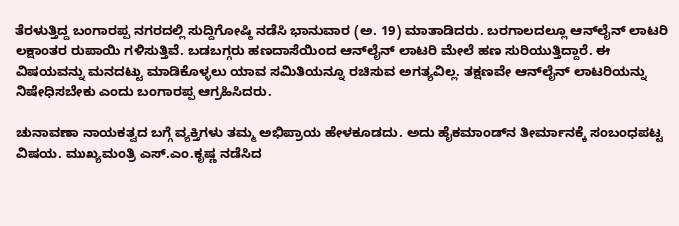ತೆರಳುತ್ತಿದ್ದ ಬಂಗಾರಪ್ಪ ನಗರದಲ್ಲಿ ಸುದ್ದಿಗೋಷ್ಠಿ ನಡೆಸಿ ಭಾನುವಾರ (ಅ. 19) ಮಾತಾಡಿದರು. ಬರಗಾಲದಲ್ಲೂ ಆನ್‌ಲೈನ್‌ ಲಾಟರಿ ಲಕ್ಷಾಂತರ ರುಪಾಯಿ ಗಳಿಸುತ್ತಿವೆ. ಬಡಬಗ್ಗರು ಹಣದಾಸೆಯಿಂದ ಆನ್‌ಲೈನ್‌ ಲಾಟರಿ ಮೇಲೆ ಹಣ ಸುರಿಯುತ್ತಿದ್ದಾರೆ. ಈ ವಿಷಯವನ್ನು ಮನದಟ್ಟು ಮಾಡಿಕೊಳ್ಳಲು ಯಾವ ಸಮಿತಿಯನ್ನೂ ರಚಿಸುವ ಅಗತ್ಯವಿಲ್ಲ. ತಕ್ಷಣವೇ ಆನ್‌ಲೈನ್‌ ಲಾಟರಿಯನ್ನು ನಿಷೇಧಿಸಬೇಕು ಎಂದು ಬಂಗಾರಪ್ಪ ಆಗ್ರಹಿಸಿದರು.

ಚುನಾವಣಾ ನಾಯಕತ್ವದ ಬಗ್ಗೆ ವ್ಯಕ್ತಿಗಳು ತಮ್ಮ ಅಭಿಪ್ರಾಯ ಹೇಳಕೂಡದು. ಅದು ಹೈಕಮಾಂಡ್‌ನ ತೀರ್ಮಾನಕ್ಕೆ ಸಂಬಂಧಪಟ್ಟ ವಿಷಯ. ಮುಖ್ಯಮಂತ್ರಿ ಎಸ್‌.ಎಂ.ಕೃಷ್ಣ ನಡೆಸಿದ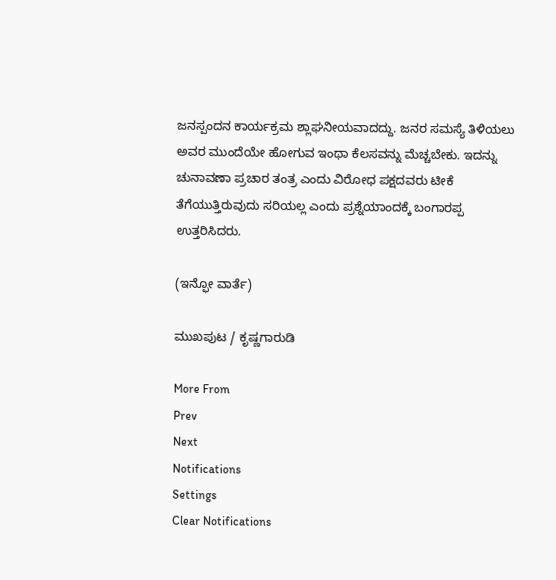ಜನಸ್ಪಂದನ ಕಾರ್ಯಕ್ರಮ ಶ್ಲಾಘನೀಯವಾದದ್ದು. ಜನರ ಸಮಸ್ಯೆ ತಿಳಿಯಲು ಅವರ ಮುಂದೆಯೇ ಹೋಗುವ ಇಂಥಾ ಕೆಲಸವನ್ನು ಮೆಚ್ಚಬೇಕು. ಇದನ್ನು ಚುನಾವಣಾ ಪ್ರಚಾರ ತಂತ್ರ ಎಂದು ವಿರೋಧ ಪಕ್ಷದವರು ಟೀಕೆ ತೆಗೆಯುತ್ತಿರುವುದು ಸರಿಯಲ್ಲ ಎಂದು ಪ್ರಶ್ನೆಯಾಂದಕ್ಕೆ ಬಂಗಾರಪ್ಪ ಉತ್ತರಿಸಿದರು.

(ಇನ್ಫೋ ವಾರ್ತೆ)

ಮುಖಪುಟ / ಕೃಷ್ಣಗಾರುಡಿ

More From
Prev
Next
Notifications
Settings
Clear Notifications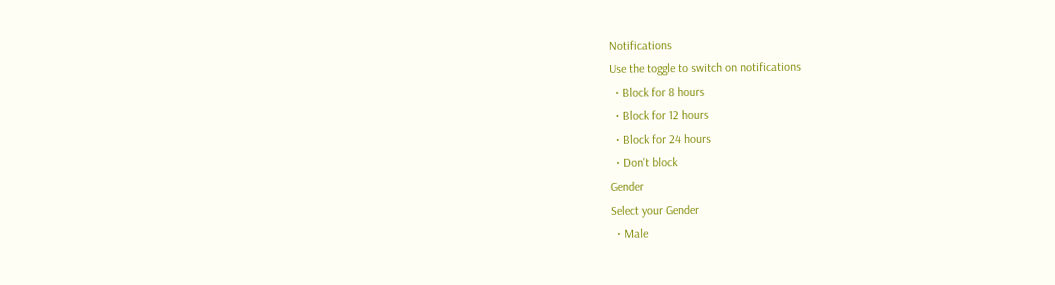Notifications
Use the toggle to switch on notifications
  • Block for 8 hours
  • Block for 12 hours
  • Block for 24 hours
  • Don't block
Gender
Select your Gender
  • Male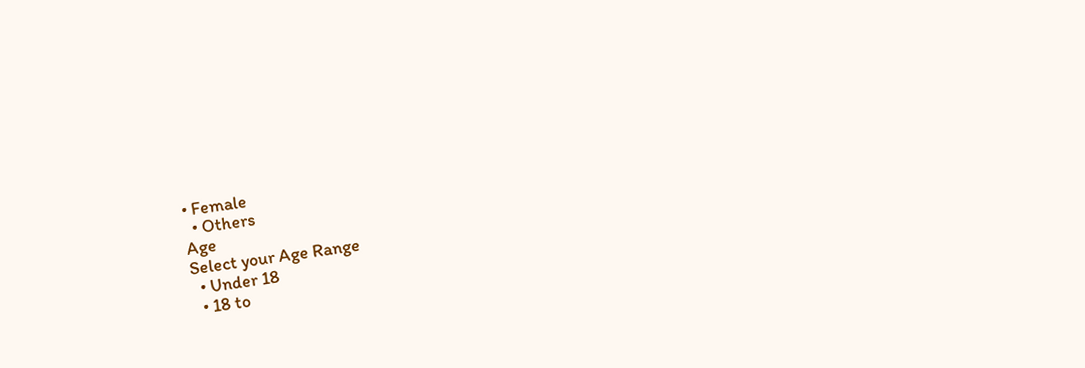• Female
  • Others
Age
Select your Age Range
  • Under 18
  • 18 to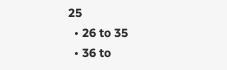25
  • 26 to 35
  • 36 to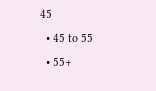45
  • 45 to 55
  • 55+